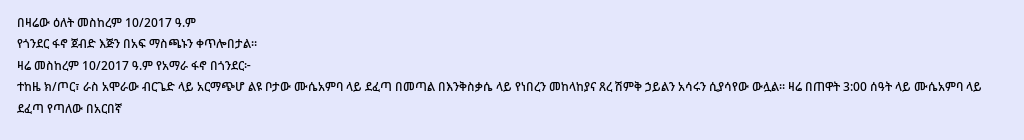በዛሬው ዕለት መስከረም 10/2017 ዓ.ም
የጎንደር ፋኖ ጀብድ እጅን በአፍ ማስጫኑን ቀጥሎበታል።
ዛሬ መስከረም 10/2017 ዓ.ም የአማራ ፋኖ በጎንደር፦
ተከዜ ክ/ጦር፣ ራስ አሞራው ብርጌድ ላይ አርማጭሆ ልዩ ቦታው ሙሴአምባ ላይ ደፈጣ በመጣል በእንቅስቃሴ ላይ የነበረን መከላከያና ጸረ ሽምቅ ኃይልን አሳሩን ሲያሳየው ውሏል። ዛሬ በጠዋት 3:00 ሰዓት ላይ ሙሴአምባ ላይ ደፈጣ የጣለው በአርበኛ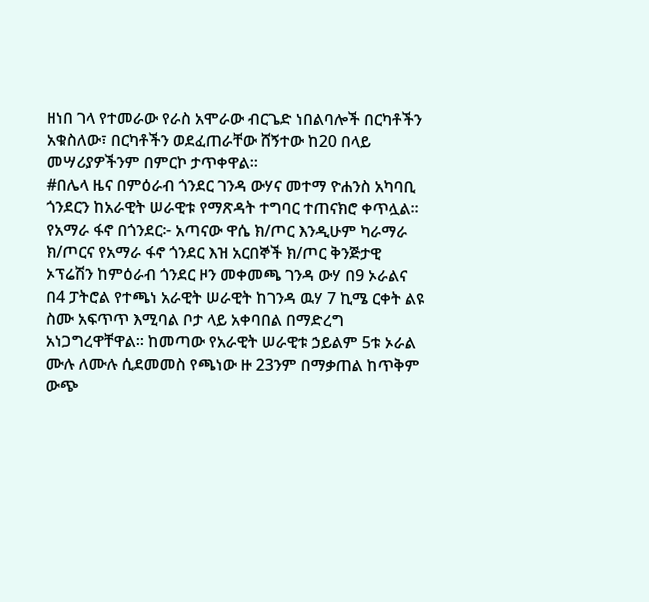ዘነበ ገላ የተመራው የራስ አሞራው ብርጌድ ነበልባሎች በርካቶችን አቁስለው፣ በርካቶችን ወደፈጠራቸው ሸኝተው ከ20 በላይ መሣሪያዎችንም በምርኮ ታጥቀዋል።
#በሌላ ዜና በምዕራብ ጎንደር ገንዳ ውሃና መተማ ዮሐንስ አካባቢ ጎንደርን ከአራዊት ሠራዊቱ የማጽዳት ተግባር ተጠናክሮ ቀጥሏል። የአማራ ፋኖ በጎንደር፦ አጣናው ዋሴ ክ/ጦር እንዲሁም ካራማራ ክ/ጦርና የአማራ ፋኖ ጎንደር እዝ አርበኞች ክ/ጦር ቅንጅታዊ ኦፕሬሽን ከምዕራብ ጎንደር ዞን መቀመጫ ገንዳ ውሃ በ9 ኦራልና በ4 ፓትሮል የተጫነ አራዊት ሠራዊት ከገንዳ ዉሃ 7 ኪሜ ርቀት ልዩ ስሙ አፍጥጥ እሚባል ቦታ ላይ አቀባበል በማድረግ አነጋግረዋቸዋል። ከመጣው የአራዊት ሠራዊቱ ኃይልም 5ቱ ኦራል ሙሉ ለሙሉ ሲደመመስ የጫነው ዙ 23ንም በማቃጠል ከጥቅም ውጭ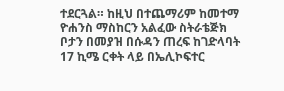ተደርጓል። ከዚህ በተጨማሪም ከመተማ ዮሐንስ ማስከርን አልፈው ስትራቴጅክ ቦታን በመያዝ በሱዳን ጠረፍ ከገድላባት 17 ኪሜ ርቀት ላይ በኤሊኮፍተር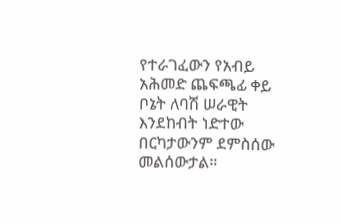የተራገፈውን የአብይ አሕመድ ጨፍጫፊ ቀይ ቦኔት ለባሽ ሠራዊት እንደከብት ነድተው በርካታውንም ደምስሰው መልሰውታል።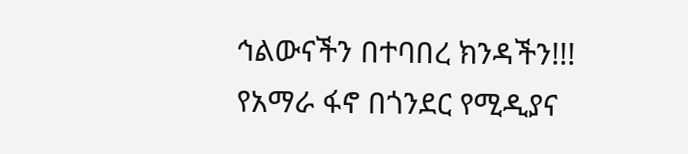ኅልውናችን በተባበረ ክንዳችን!!!
የአማራ ፋኖ በጎንደር የሚዲያና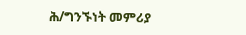ሕ/ግንኙነት መምሪያ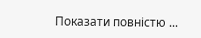Показати повністю ...